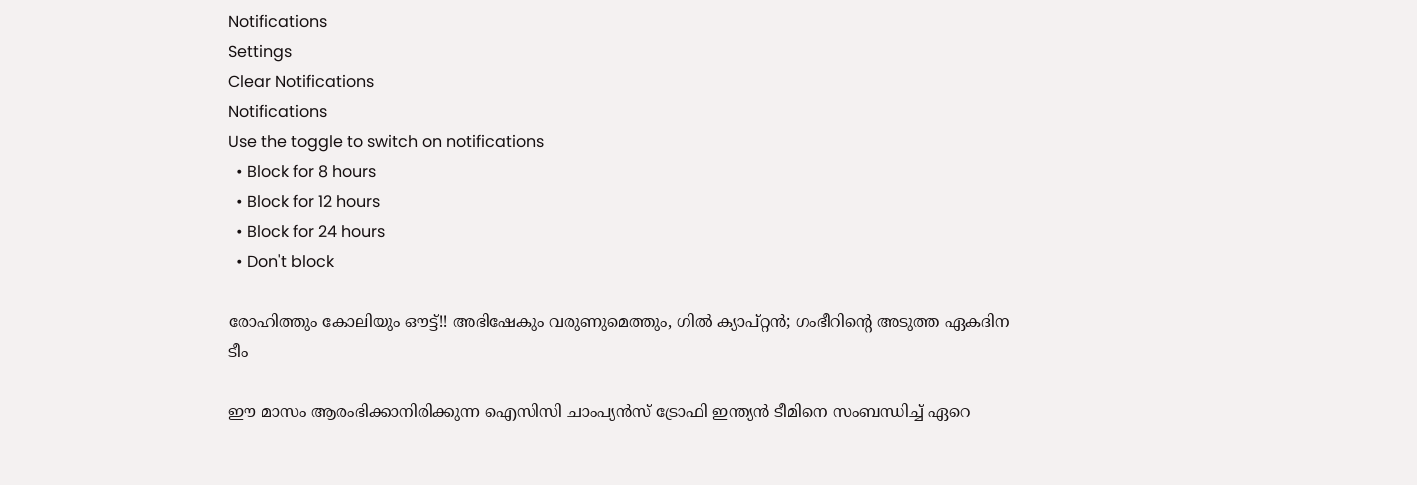Notifications
Settings
Clear Notifications
Notifications
Use the toggle to switch on notifications
  • Block for 8 hours
  • Block for 12 hours
  • Block for 24 hours
  • Don't block

രോഹിത്തും കോലിയും ഔട്ട്!! അഭിഷേകും വരുണുമെത്തും, ഗില്‍ ക്യാപ്റ്റന്‍; ഗംഭീറിന്റെ അടുത്ത ഏകദിന ടീം

ഈ മാസം ആരംഭിക്കാനിരിക്കുന്ന ഐസിസി ചാംപ്യന്‍സ് ട്രോഫി ഇന്ത്യന്‍ ടീമിനെ സംബന്ധിച്ച് ഏറെ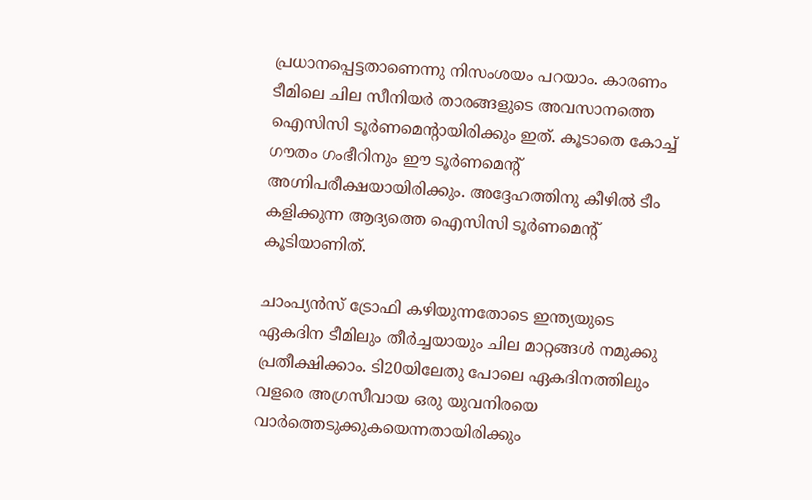പ്രധാനപ്പെട്ടതാണെന്നു നിസംശയം പറയാം. കാരണം ടീമിലെ ചില സീനിയര്‍ താരങ്ങളുടെ അവസാനത്തെ ഐസിസി ടൂര്‍ണമെന്റായിരിക്കും ഇത്. കൂടാതെ കോച്ച് ഗൗതം ഗംഭീറിനും ഈ ടൂര്‍ണമെന്റ് അഗ്നിപരീക്ഷയായിരിക്കും. അദ്ദേഹത്തിനു കീഴില്‍ ടീം കളിക്കുന്ന ആദ്യത്തെ ഐസിസി ടൂര്‍ണമെന്റ് കൂടിയാണിത്.

ചാംപ്യന്‍സ് ട്രോഫി കഴിയുന്നതോടെ ഇന്ത്യയുടെ ഏകദിന ടീമിലും തീര്‍ച്ചയായും ചില മാറ്റങ്ങള്‍ നമുക്കു പ്രതീക്ഷിക്കാം. ടി20യിലേതു പോലെ ഏകദിനത്തിലും വളരെ അഗ്രസീവായ ഒരു യുവനിരയെ വാര്‍ത്തെടുക്കുകയെന്നതായിരിക്കും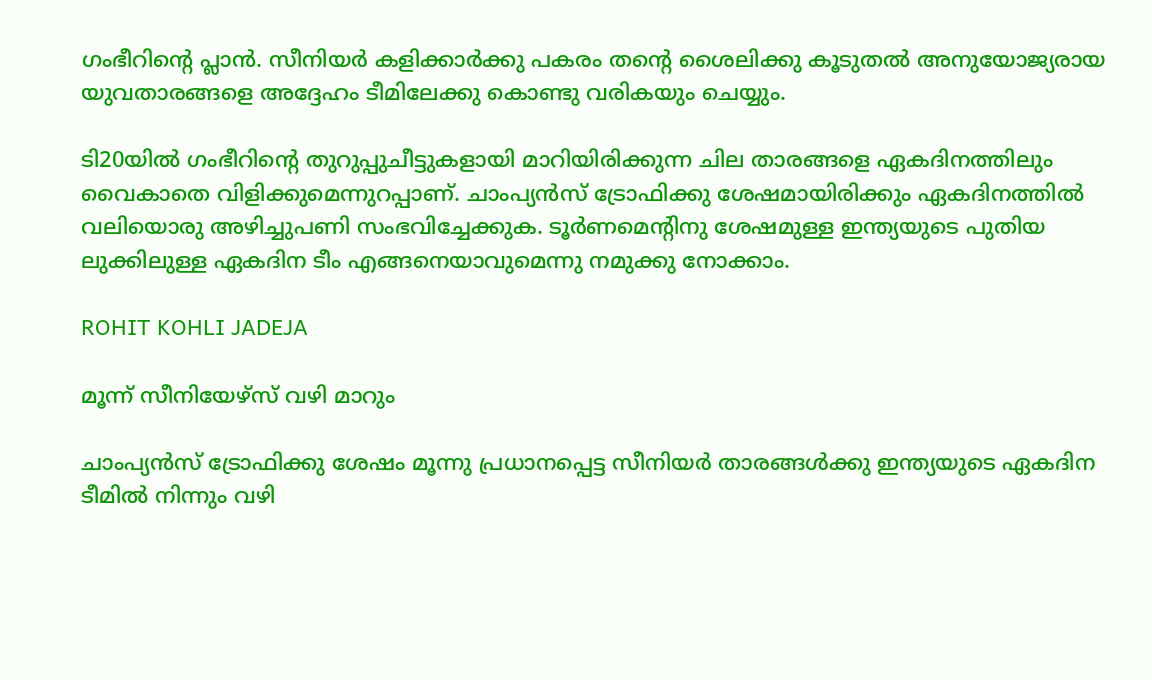ഗംഭീറിന്റെ പ്ലാന്‍. സീനിയര്‍ കളിക്കാര്‍ക്കു പകരം തന്റെ ശൈലിക്കു കൂടുതല്‍ അനുയോജ്യരായ യുവതാരങ്ങളെ അദ്ദേഹം ടീമിലേക്കു കൊണ്ടു വരികയും ചെയ്യും.

ടി20യില്‍ ഗംഭീറിന്റെ തുറുപ്പുചീട്ടുകളായി മാറിയിരിക്കുന്ന ചില താരങ്ങളെ ഏകദിനത്തിലും വൈകാതെ വിളിക്കുമെന്നുറപ്പാണ്. ചാംപ്യന്‍സ് ട്രോഫിക്കു ശേഷമായിരിക്കും ഏകദിനത്തില്‍ വലിയൊരു അഴിച്ചുപണി സംഭവിച്ചേക്കുക. ടൂര്‍ണമെന്റിനു ശേഷമുള്ള ഇന്ത്യയുടെ പുതിയ ലുക്കിലുള്ള ഏകദിന ടീം എങ്ങനെയാവുമെന്നു നമുക്കു നോക്കാം.

ROHIT KOHLI JADEJA

മൂന്ന് സീനിയേഴ്‌സ് വഴി മാറും

ചാംപ്യന്‍സ് ട്രോഫിക്കു ശേഷം മൂന്നു പ്രധാനപ്പെട്ട സീനിയര്‍ താരങ്ങള്‍ക്കു ഇന്ത്യയുടെ ഏകദിന ടീമില്‍ നിന്നും വഴി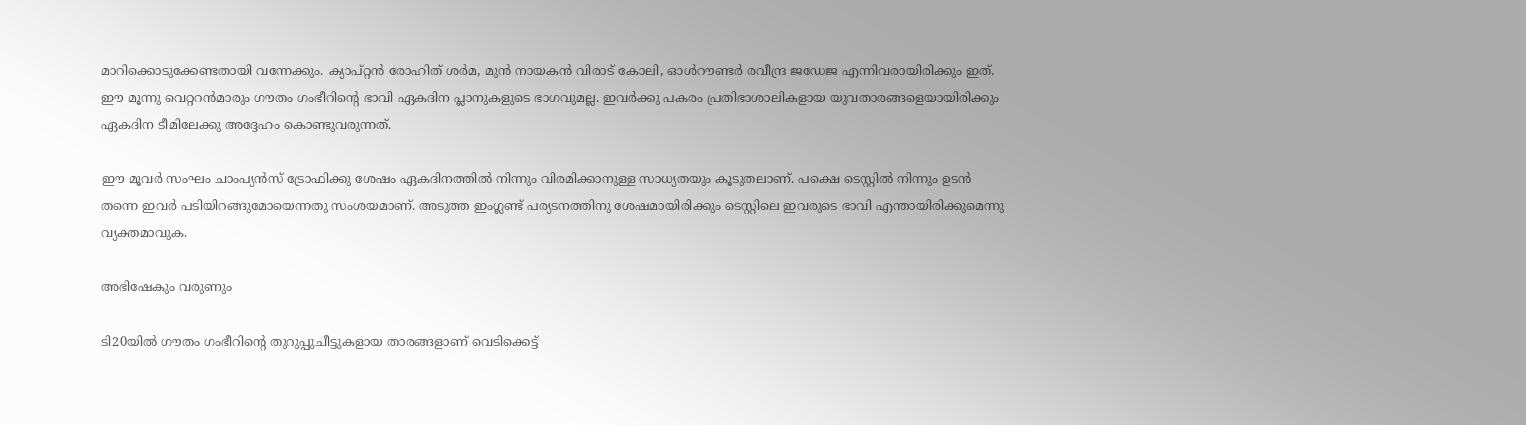മാറിക്കൊടുക്കേണ്ടതായി വന്നേക്കും. ക്യാപ്റ്റന്‍ രോഹിത് ശര്‍മ, മുന്‍ നായകന്‍ വിരാട് കോലി, ഓള്‍റൗണ്ടര്‍ രവീന്ദ്ര ജഡേജ എന്നിവരായിരിക്കും ഇത്. ഈ മൂന്നു വെറ്ററന്‍മാരും ഗൗതം ഗംഭീറിന്റെ ഭാവി ഏകദിന പ്ലാനുകളുടെ ഭാഗവുമല്ല. ഇവര്‍ക്കു പകരം പ്രതിഭാശാലികളായ യുവതാരങ്ങളെയായിരിക്കും ഏകദിന ടീമിലേക്കു അദ്ദേഹം കൊണ്ടുവരുന്നത്.

ഈ മൂവര്‍ സംഘം ചാംപ്യന്‍സ് ട്രോഫിക്കു ശേഷം ഏകദിനത്തില്‍ നിന്നും വിരമിക്കാനുള്ള സാധ്യതയും കൂടുതലാണ്. പക്ഷെ ടെസ്റ്റില്‍ നിന്നും ഉടന്‍ തന്നെ ഇവര്‍ പടിയിറങ്ങുമോയെന്നതു സംശയമാണ്. അടുത്ത ഇംഗ്ലണ്ട് പര്യടനത്തിനു ശേഷമായിരിക്കും ടെസ്റ്റിലെ ഇവരുടെ ഭാവി എന്തായിരിക്കുമെന്നു വ്യക്തമാവുക.

അഭിഷേകും വരുണും

ടി20യില്‍ ഗൗതം ഗംഭീറിന്റെ തുറുപ്പുചീട്ടുകളായ താരങ്ങളാണ് വെടിക്കെട്ട്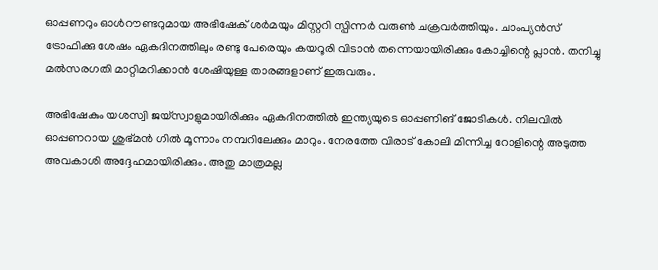ഓപ്പണറും ഓള്‍റൗണ്ടറുമായ അഭിഷേക് ശര്‍മയും മിസ്റ്ററി സ്പിന്നര്‍ വരുണ്‍ ചക്രവര്‍ത്തിയും. ചാംപ്യന്‍സ് ട്രോഫിക്കു ശേഷം ഏകദിനത്തിലും രണ്ടു പേരെയും കയറൂരി വിടാന്‍ തന്നെയായിരിക്കും കോച്ചിന്റെ പ്ലാന്‍. തനിച്ചു മല്‍സരഗതി മാറ്റിമറിക്കാന്‍ ശേഷിയുള്ള താരങ്ങളാണ് ഇരുവരും.

അഭിഷേകും യശസ്വി ജയ്‌സ്വാളുമായിരിക്കും ഏകദിനത്തില്‍ ഇന്ത്യയുടെ ഓപ്പണിങ് ജോടികള്‍. നിലവില്‍ ഓപ്പണറായ ശുഭ്മന്‍ ഗില്‍ മൂന്നാം നമ്പറിലേക്കും മാറും. നേരത്തേ വിരാട് കോലി മിന്നിച്ച റോളിന്റെ അടുത്ത അവകാശി അദ്ദേഹമായിരിക്കും. അതു മാത്രമല്ല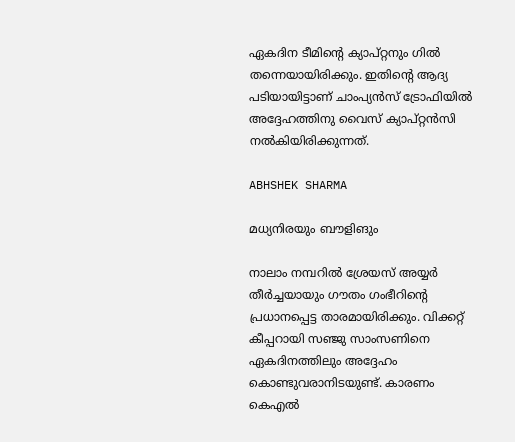ഏകദിന ടീമിന്റെ ക്യാപ്റ്റനും ഗില്‍ തന്നെയായിരിക്കും. ഇതിന്റെ ആദ്യ പടിയായിട്ടാണ് ചാംപ്യന്‍സ് ട്രോഫിയില്‍ അദ്ദേഹത്തിനു വൈസ് ക്യാപ്റ്റന്‍സി നല്‍കിയിരിക്കുന്നത്.

ABHSHEK SHARMA

മധ്യനിരയും ബൗളിങും

നാലാം നമ്പറില്‍ ശ്രേയസ് അയ്യര്‍ തീര്‍ച്ചയായും ഗൗതം ഗംഭീറിന്റെ പ്രധാനപ്പെട്ട താരമായിരിക്കും. വിക്കറ്റ് കീപ്പറായി സഞ്ജു സാംസണിനെ ഏകദിനത്തിലും അദ്ദേഹം കൊണ്ടുവരാനിടയുണ്ട്. കാരണം കെഎല്‍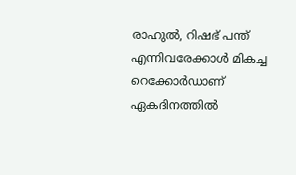രാഹുല്‍, റിഷഭ് പന്ത് എന്നിവരേക്കാള്‍ മികച്ച റെക്കോര്‍ഡാണ് ഏകദിനത്തില്‍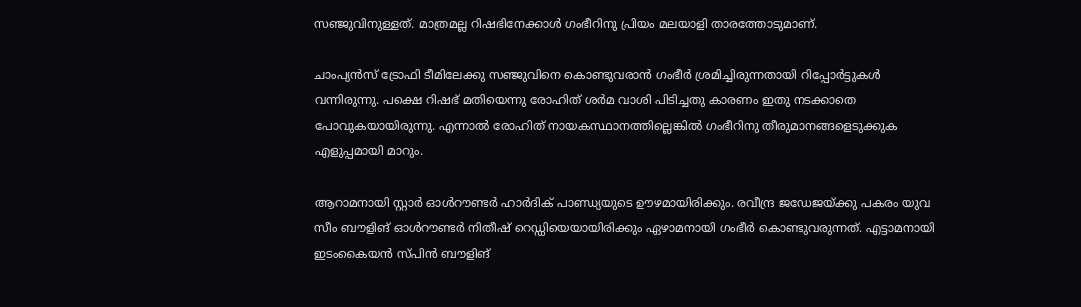സഞ്ജുവിനുള്ളത്. മാത്രമല്ല റിഷഭിനേക്കാള്‍ ഗംഭീറിനു പ്രിയം മലയാളി താരത്തോടുമാണ്.

ചാംപ്യന്‍സ് ട്രോഫി ടീമിലേക്കു സഞ്ജുവിനെ കൊണ്ടുവരാന്‍ ഗംഭീര്‍ ശ്രമിച്ചിരുന്നതായി റിപ്പോര്‍ട്ടുകള്‍ വന്നിരുന്നു. പക്ഷെ റിഷഭ് മതിയെന്നു രോഹിത് ശര്‍മ വാശി പിടിച്ചതു കാരണം ഇതു നടക്കാതെ പോവുകയായിരുന്നു. എന്നാല്‍ രോഹിത് നായകസ്ഥാനത്തില്ലെങ്കില്‍ ഗംഭീറിനു തീരുമാനങ്ങളെടുക്കുക എളുപ്പമായി മാറും.

ആറാമനായി സ്റ്റാര്‍ ഓള്‍റൗണ്ടര്‍ ഹാര്‍ദിക് പാണ്ഡ്യയുടെ ഊഴമായിരിക്കും. രവീന്ദ്ര ജഡേജയ്ക്കു പകരം യുവ സീം ബൗളിങ് ഓള്‍റൗണ്ടര്‍ നിതീഷ് റെഡ്ഡിയെയായിരിക്കും ഏഴാമനായി ഗംഭീര്‍ കൊണ്ടുവരുന്നത്. എട്ടാമനായി ഇടംകൈയന്‍ സ്പിന്‍ ബൗളിങ്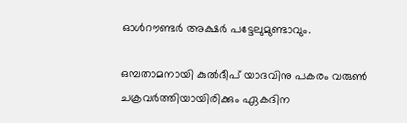ഓള്‍റൗണ്ടര്‍ അക്ഷര്‍ പട്ടേലുമുണ്ടാവും.

ഒമ്പതാമനായി കുല്‍ദീപ് യാദവിനു പകരം വരുണ്‍ ചക്രവര്‍ത്തിയായിരിക്കും ഏകദിന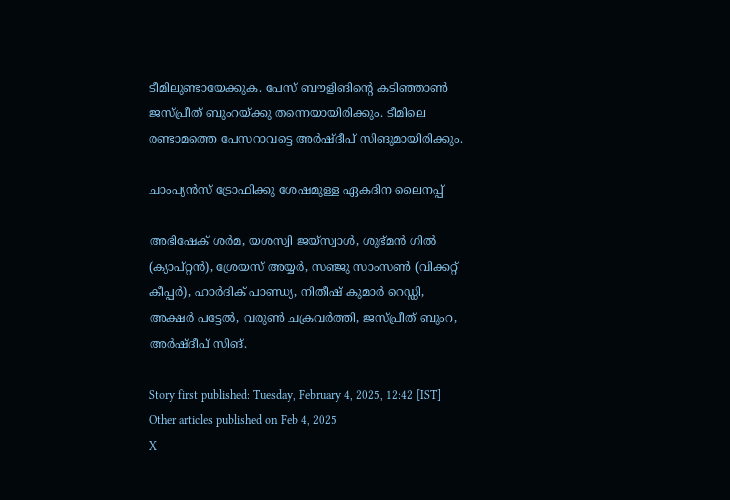ടീമിലുണ്ടായേക്കുക. പേസ് ബൗളിങിന്റെ കടിഞ്ഞാണ്‍ ജസ്പ്രീത് ബുംറയ്ക്കു തന്നെയായിരിക്കും. ടീമിലെ രണ്ടാമത്തെ പേസറാവട്ടെ അര്‍ഷ്ദീപ് സിങുമായിരിക്കും.

ചാംപ്യന്‍സ് ട്രോഫിക്കു ശേഷമുള്ള ഏകദിന ലൈനപ്പ്

അഭിഷേക് ശര്‍മ, യശസ്വി ജയ്‌സ്വാള്‍, ശുഭ്മന്‍ ഗില്‍ (ക്യാപ്റ്റന്‍), ശ്രേയസ് അയ്യര്‍, സഞ്ജു സാംസണ്‍ (വിക്കറ്റ് കീപ്പര്‍), ഹാര്‍ദിക് പാണ്ഡ്യ, നിതീഷ് കുമാര്‍ റെഡ്ഡി, അക്ഷര്‍ പട്ടേല്‍, വരുണ്‍ ചക്രവര്‍ത്തി, ജസ്പ്രീത് ബുംറ, അര്‍ഷ്ദീപ് സിങ്.

Story first published: Tuesday, February 4, 2025, 12:42 [IST]
Other articles published on Feb 4, 2025
X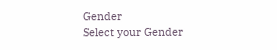Gender
Select your Gender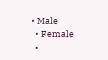• Male
  • Female
  •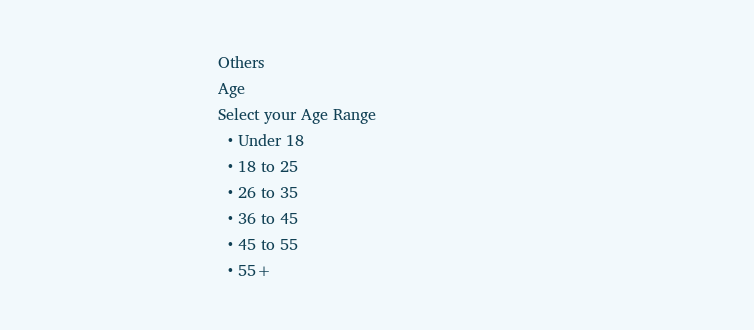Others
Age
Select your Age Range
  • Under 18
  • 18 to 25
  • 26 to 35
  • 36 to 45
  • 45 to 55
  • 55+